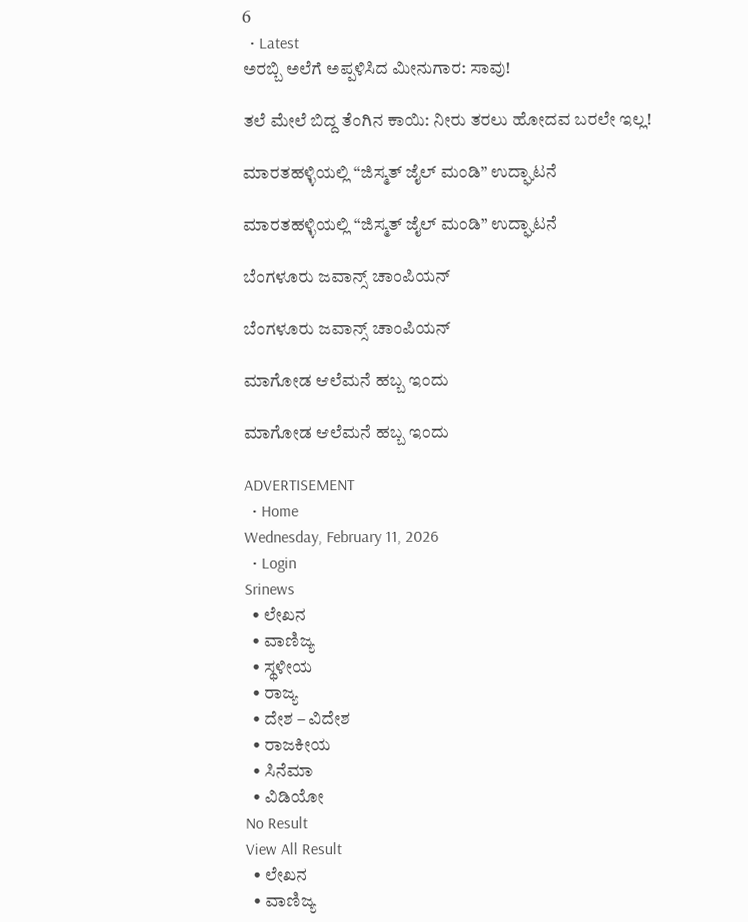6
  • Latest
ಅರಬ್ಬಿ ಅಲೆಗೆ ಅಪ್ಪಳಿಸಿದ ಮೀನುಗಾರ: ಸಾವು!

ತಲೆ ಮೇಲೆ ಬಿದ್ದ ತೆಂಗಿನ ಕಾಯಿ: ನೀರು ತರಲು ಹೋದವ ಬರಲೇ ಇಲ್ಲ!

ಮಾರತಹಳ್ಳಿಯಲ್ಲಿ “ಜಿಸ್ಮತ್ ಜೈಲ್ ಮಂಡಿ” ಉದ್ಘಾಟನೆ

ಮಾರತಹಳ್ಳಿಯಲ್ಲಿ “ಜಿಸ್ಮತ್ ಜೈಲ್ ಮಂಡಿ” ಉದ್ಘಾಟನೆ

ಬೆಂಗಳೂರು ಜವಾನ್ಸ್ ಚಾಂಪಿಯನ್

ಬೆಂಗಳೂರು ಜವಾನ್ಸ್ ಚಾಂಪಿಯನ್

ಮಾಗೋಡ ಆಲೆಮನೆ ಹಬ್ಬ ಇಂದು

ಮಾಗೋಡ ಆಲೆಮನೆ ಹಬ್ಬ ಇಂದು

ADVERTISEMENT
  • Home
Wednesday, February 11, 2026
  • Login
Srinews
  • ಲೇಖನ
  • ವಾಣಿಜ್ಯ
  • ಸ್ಥಳೀಯ
  • ರಾಜ್ಯ
  • ದೇಶ – ವಿದೇಶ
  • ರಾಜಕೀಯ
  • ಸಿನೆಮಾ
  • ವಿಡಿಯೋ
No Result
View All Result
  • ಲೇಖನ
  • ವಾಣಿಜ್ಯ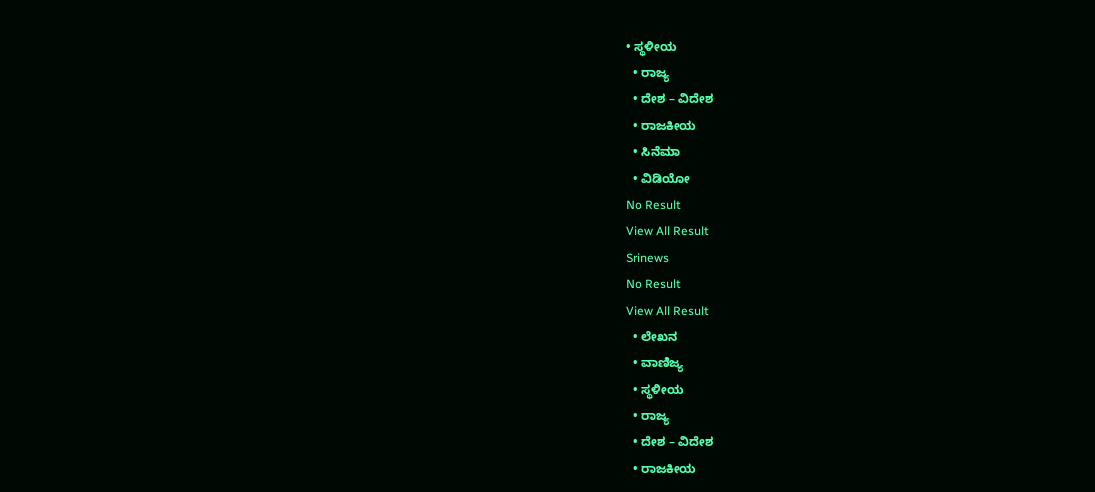• ಸ್ಥಳೀಯ
  • ರಾಜ್ಯ
  • ದೇಶ – ವಿದೇಶ
  • ರಾಜಕೀಯ
  • ಸಿನೆಮಾ
  • ವಿಡಿಯೋ
No Result
View All Result
Srinews
No Result
View All Result
  • ಲೇಖನ
  • ವಾಣಿಜ್ಯ
  • ಸ್ಥಳೀಯ
  • ರಾಜ್ಯ
  • ದೇಶ – ವಿದೇಶ
  • ರಾಜಕೀಯ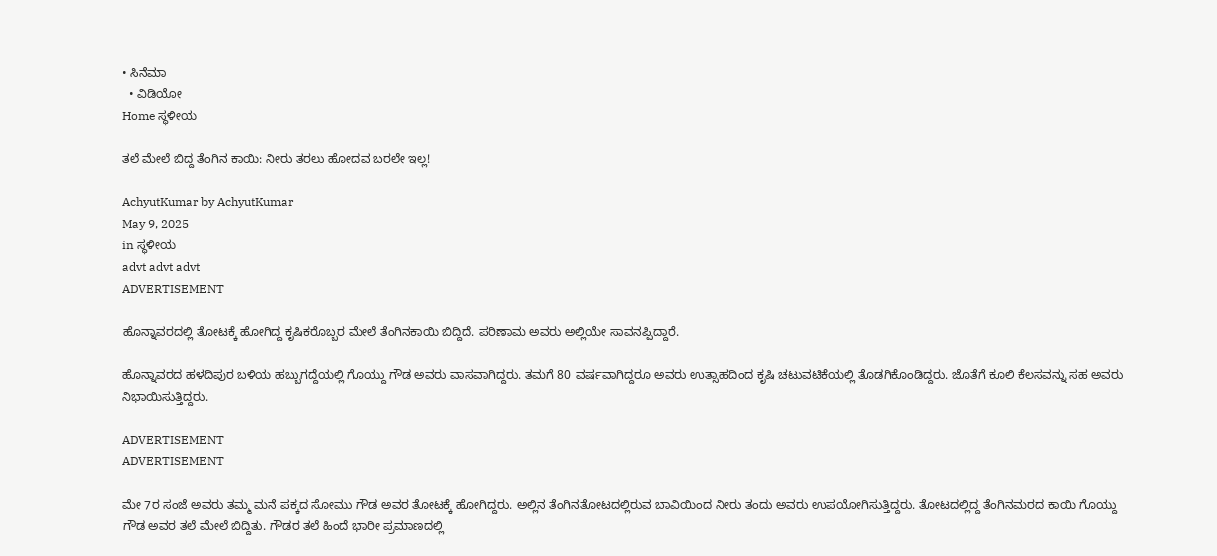• ಸಿನೆಮಾ
  • ವಿಡಿಯೋ
Home ಸ್ಥಳೀಯ

ತಲೆ ಮೇಲೆ ಬಿದ್ದ ತೆಂಗಿನ ಕಾಯಿ: ನೀರು ತರಲು ಹೋದವ ಬರಲೇ ಇಲ್ಲ!

AchyutKumar by AchyutKumar
May 9, 2025
in ಸ್ಥಳೀಯ
advt advt advt
ADVERTISEMENT

ಹೊನ್ನಾವರದಲ್ಲಿ ತೋಟಕ್ಕೆ ಹೋಗಿದ್ದ ಕೃಷಿಕರೊಬ್ಬರ ಮೇಲೆ ತೆಂಗಿನಕಾಯಿ ಬಿದ್ದಿದೆ. ಪರಿಣಾಮ ಅವರು ಅಲ್ಲಿಯೇ ಸಾವನಪ್ಪಿದ್ದಾರೆ.

ಹೊನ್ನಾವರದ ಹಳದಿಪುರ ಬಳಿಯ ಹಬ್ಬುಗದ್ದೆಯಲ್ಲಿ ಗೊಯ್ದು ಗೌಡ ಅವರು ವಾಸವಾಗಿದ್ದರು. ತಮಗೆ 80 ವರ್ಷವಾಗಿದ್ದರೂ ಅವರು ಉತ್ಸಾಹದಿಂದ ಕೃಷಿ ಚಟುವಟಿಕೆಯಲ್ಲಿ ತೊಡಗಿಕೊಂಡಿದ್ದರು. ಜೊತೆಗೆ ಕೂಲಿ ಕೆಲಸವನ್ನು ಸಹ ಅವರು ನಿಭಾಯಿಸುತ್ತಿದ್ದರು.

ADVERTISEMENT
ADVERTISEMENT

ಮೇ 7ರ ಸಂಜೆ ಅವರು ತಮ್ಮ ಮನೆ ಪಕ್ಕದ ಸೋಮು ಗೌಡ ಅವರ ತೋಟಕ್ಕೆ ಹೋಗಿದ್ದರು. ಅಲ್ಲಿನ ತೆಂಗಿನತೋಟದಲ್ಲಿರುವ ಬಾವಿಯಿಂದ ನೀರು ತಂದು ಅವರು ಉಪಯೋಗಿಸುತ್ತಿದ್ದರು. ತೋಟದಲ್ಲಿದ್ದ ತೆಂಗಿನಮರದ ಕಾಯಿ ಗೊಯ್ದು ಗೌಡ ಅವರ ತಲೆ ಮೇಲೆ ಬಿದ್ದಿತು. ಗೌಡರ ತಲೆ ಹಿಂದೆ ಭಾರೀ ಪ್ರಮಾಣದಲ್ಲಿ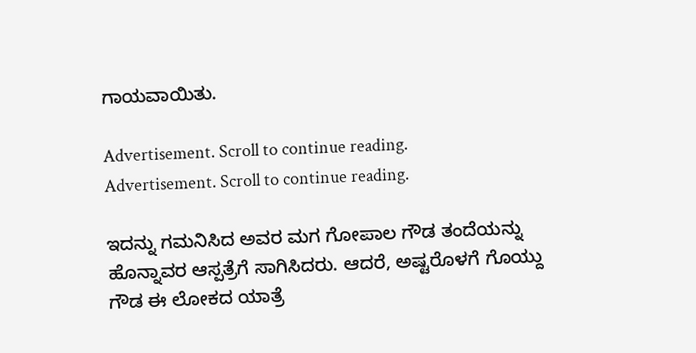ಗಾಯವಾಯಿತು.

Advertisement. Scroll to continue reading.
Advertisement. Scroll to continue reading.

ಇದನ್ನು ಗಮನಿಸಿದ ಅವರ ಮಗ ಗೋಪಾಲ ಗೌಡ ತಂದೆಯನ್ನು ಹೊನ್ನಾವರ ಆಸ್ಪತ್ರೆಗೆ ಸಾಗಿಸಿದರು. ಆದರೆ, ಅಷ್ಟರೊಳಗೆ ಗೊಯ್ದು ಗೌಡ ಈ ಲೋಕದ ಯಾತ್ರೆ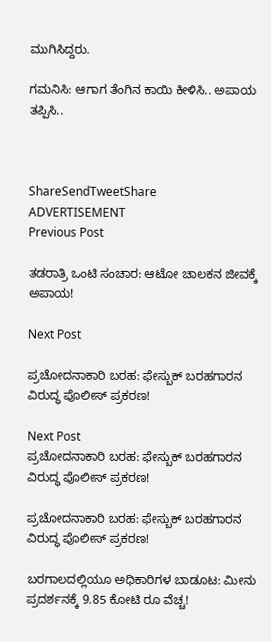ಮುಗಿಸಿದ್ದರು.

ಗಮನಿಸಿ: ಆಗಾಗ ತೆಂಗಿನ ಕಾಯಿ ಕೀಳಿಸಿ.. ಅಪಾಯ ತಪ್ಪಿಸಿ..



ShareSendTweetShare
ADVERTISEMENT
Previous Post

ತಡರಾತ್ರಿ ಒಂಟಿ ಸಂಚಾರ: ಆಟೋ ಚಾಲಕನ ಜೀವಕ್ಕೆ ಅಪಾಯ!

Next Post

ಪ್ರಚೋದನಾಕಾರಿ ಬರಹ: ಫೇಸ್ಬುಕ್ ಬರಹಗಾರನ ವಿರುದ್ಧ ಪೊಲೀಸ್ ಪ್ರಕರಣ!

Next Post
ಪ್ರಚೋದನಾಕಾರಿ ಬರಹ: ಫೇಸ್ಬುಕ್ ಬರಹಗಾರನ ವಿರುದ್ಧ ಪೊಲೀಸ್ ಪ್ರಕರಣ!

ಪ್ರಚೋದನಾಕಾರಿ ಬರಹ: ಫೇಸ್ಬುಕ್ ಬರಹಗಾರನ ವಿರುದ್ಧ ಪೊಲೀಸ್ ಪ್ರಕರಣ!

ಬರಗಾಲದಲ್ಲಿಯೂ ಅಧಿಕಾರಿಗಳ ಬಾಡೂಟ: ಮೀನು ಪ್ರದರ್ಶನಕ್ಕೆ 9.85 ಕೋಟಿ ರೂ ವೆಚ್ಚ!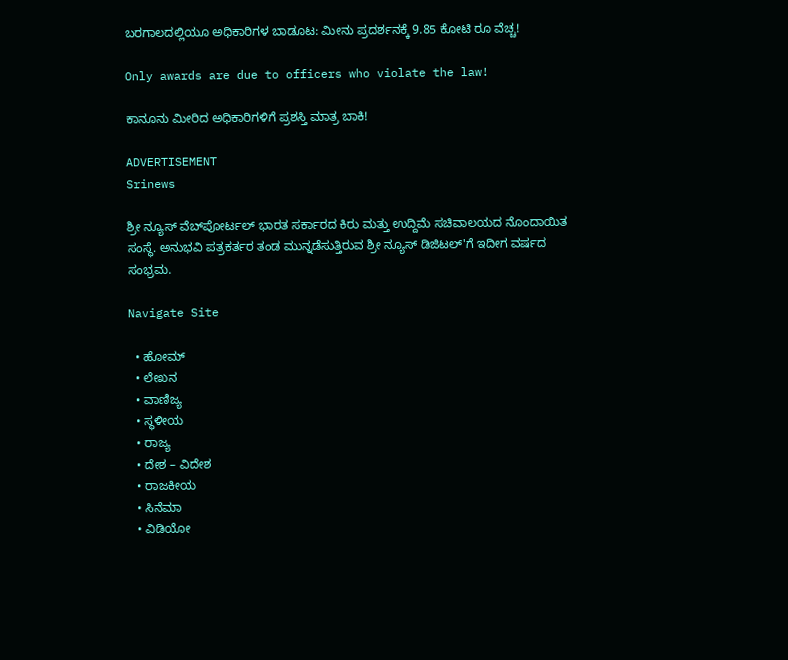ಬರಗಾಲದಲ್ಲಿಯೂ ಅಧಿಕಾರಿಗಳ ಬಾಡೂಟ: ಮೀನು ಪ್ರದರ್ಶನಕ್ಕೆ 9.85 ಕೋಟಿ ರೂ ವೆಚ್ಚ!

Only awards are due to officers who violate the law!

ಕಾನೂನು ಮೀರಿದ ಅಧಿಕಾರಿಗಳಿಗೆ ಪ್ರಶಸ್ತಿ ಮಾತ್ರ ಬಾಕಿ!

ADVERTISEMENT
Srinews

ಶ್ರೀ ನ್ಯೂಸ್ ವೆಬ್‌ಪೋರ್ಟಲ್ ಭಾರತ ಸರ್ಕಾರದ ಕಿರು ಮತ್ತು ಉದ್ದಿಮೆ ಸಚಿವಾಲಯದ ನೊಂದಾಯಿತ ಸಂಸ್ಥೆ. ಅನುಭವಿ ಪತ್ರಕರ್ತರ ತಂಡ ಮುನ್ನಡೆಸುತ್ತಿರುವ ಶ್ರೀ ನ್ಯೂಸ್ ಡಿಜಿಟಲ್'ಗೆ ಇದೀಗ ವರ್ಷದ ಸಂಭ್ರಮ.

Navigate Site

  • ಹೋಮ್
  • ಲೇಖನ
  • ವಾಣಿಜ್ಯ
  • ಸ್ಥಳೀಯ
  • ರಾಜ್ಯ
  • ದೇಶ – ವಿದೇಶ
  • ರಾಜಕೀಯ
  • ಸಿನೆಮಾ
  • ವಿಡಿಯೋ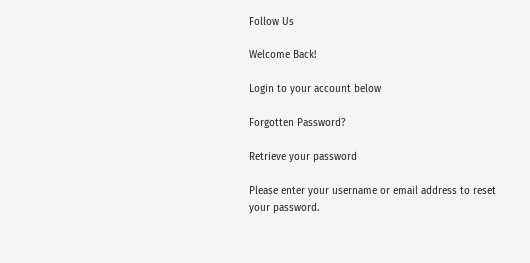Follow Us

Welcome Back!

Login to your account below

Forgotten Password?

Retrieve your password

Please enter your username or email address to reset your password.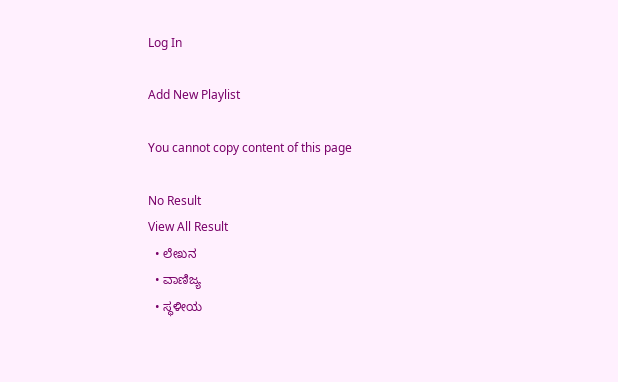Log In

Add New Playlist

You cannot copy content of this page

No Result
View All Result
  • ಲೇಖನ
  • ವಾಣಿಜ್ಯ
  • ಸ್ಥಳೀಯ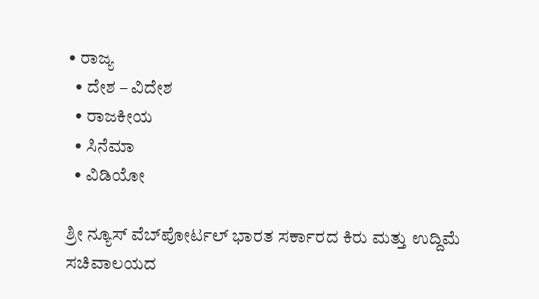• ರಾಜ್ಯ
  • ದೇಶ – ವಿದೇಶ
  • ರಾಜಕೀಯ
  • ಸಿನೆಮಾ
  • ವಿಡಿಯೋ

ಶ್ರೀ ನ್ಯೂಸ್ ವೆಬ್‌ಪೋರ್ಟಲ್ ಭಾರತ ಸರ್ಕಾರದ ಕಿರು ಮತ್ತು ಉದ್ದಿಮೆ ಸಚಿವಾಲಯದ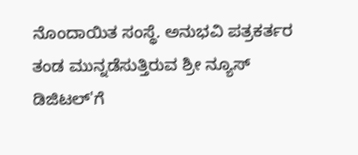ನೊಂದಾಯಿತ ಸಂಸ್ಥೆ. ಅನುಭವಿ ಪತ್ರಕರ್ತರ ತಂಡ ಮುನ್ನಡೆಸುತ್ತಿರುವ ಶ್ರೀ ನ್ಯೂಸ್ ಡಿಜಿಟಲ್'ಗೆ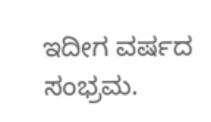ಇದೀಗ ವರ್ಷದ ಸಂಭ್ರಮ.